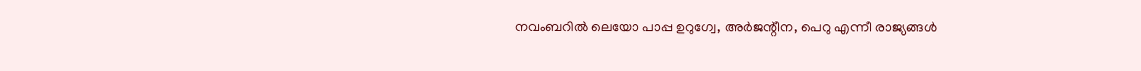നവംബറിൽ ലെയോ പാപ്പ ഉറുഗ്വേ, അർജന്റീന, പെറു എന്നീ രാജ്യങ്ങൾ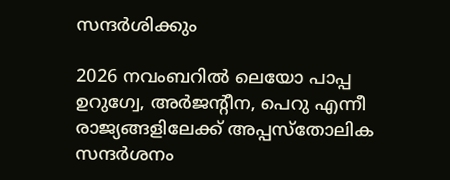സന്ദർശിക്കും

2026 നവംബറിൽ ലെയോ പാപ്പ ഉറുഗ്വേ, അർജന്റീന, പെറു എന്നീ രാജ്യങ്ങളിലേക്ക് അപ്പസ്തോലിക സന്ദർശനം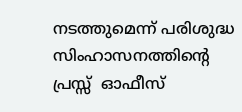നടത്തുമെന്ന് പരിശുദ്ധ സിംഹാസനത്തിന്റെ പ്രസ്സ്  ഓഫീസ്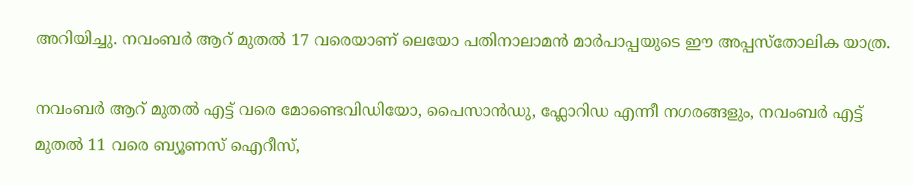അറിയിച്ചു. നവംബർ ആറ്‌ മുതൽ 17 വരെയാണ് ലെയോ പതിനാലാമൻ മാർപാപ്പയുടെ ഈ അപ്പസ്തോലിക യാത്ര.

നവംബർ ആറ് മുതൽ എട്ട് വരെ മോണ്ടെവിഡിയോ, പൈസാൻഡു, ഫ്ലോറിഡ എന്നീ നഗരങ്ങളും, നവംബർ എട്ട് മുതൽ 11 വരെ ബ്യൂണസ് ഐറീസ്,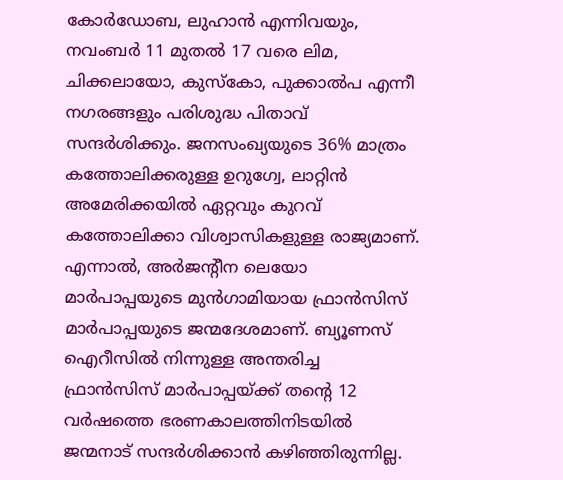കോർഡോബ, ലുഹാൻ എന്നിവയും, നവംബർ 11 മുതൽ 17 വരെ ലിമ, ചിക്കലായോ, കുസ്കോ, പുക്കാൽപ എന്നീ നഗരങ്ങളും പരിശുദ്ധ പിതാവ് സന്ദർശിക്കും. ജനസംഖ്യയുടെ 36% മാത്രം കത്തോലിക്കരുള്ള ഉറുഗ്വേ, ലാറ്റിൻ അമേരിക്കയിൽ ഏറ്റവും കുറവ് കത്തോലിക്കാ വിശ്വാസികളുള്ള രാജ്യമാണ്. എന്നാൽ, അർജന്റീന ലെയോ മാർപാപ്പയുടെ മുൻഗാമിയായ ഫ്രാൻസിസ് മാർപാപ്പയുടെ ജന്മദേശമാണ്. ബ്യൂണസ് ഐറീസിൽ നിന്നുള്ള അന്തരിച്ച ഫ്രാൻസിസ് മാർപാപ്പയ്ക്ക് തന്റെ 12 വർഷത്തെ ഭരണകാലത്തിനിടയിൽ ജന്മനാട് സന്ദർശിക്കാൻ കഴിഞ്ഞിരുന്നില്ല.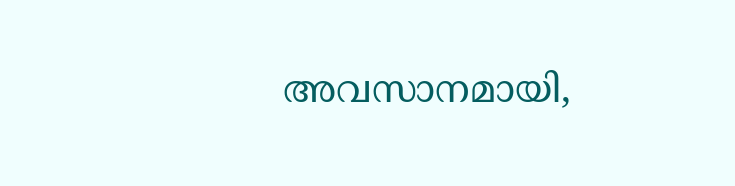അവസാനമായി,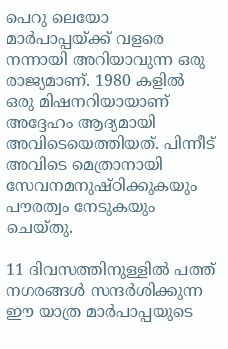പെറു ലെയോ മാർപാപ്പയ്ക്ക് വളരെ നന്നായി അറിയാവുന്ന ഒരു രാജ്യമാണ്. 1980 കളിൽ ഒരു മിഷനറിയായാണ് അദ്ദേഹം ആദ്യമായി അവിടെയെത്തിയത്. പിന്നീട് അവിടെ മെത്രാനായി സേവനമനുഷ്ഠിക്കുകയും പൗരത്വം നേടുകയും ചെയ്തു.

11 ദിവസത്തിനുള്ളിൽ പത്ത് നഗരങ്ങൾ സന്ദർശിക്കുന്ന ഈ യാത്ര മാർപാപ്പയുടെ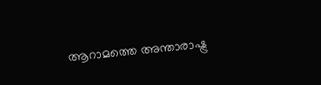ആറാമത്തെ അന്താരാഷ്ട്ര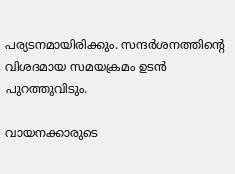പര്യടനമായിരിക്കും. സന്ദർശനത്തിന്റെ വിശദമായ സമയക്രമം ഉടൻ പുറത്തുവിടും.

വായനക്കാരുടെ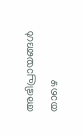അഭിപ്രായങ്ങൾ താഴെ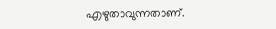എഴുതാവുന്നതാണ്.